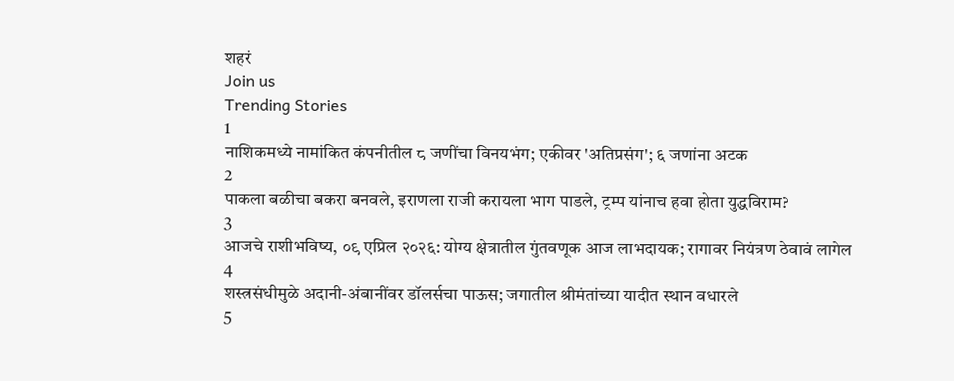शहरं
Join us
Trending Stories
1
नाशिकमध्ये नामांकित कंपनीतील ८ जणींचा विनयभंग; एकीवर 'अतिप्रसंग'; ६ जणांना अटक
2
पाकला बळीचा बकरा बनवले, इराणला राजी करायला भाग पाडले, ट्रम्प यांनाच हवा होता युद्धविराम?
3
आजचे राशीभविष्य, ०९ एप्रिल २०२६: योग्य क्षेत्रातील गुंतवणूक आज लाभदायक; रागावर नियंत्रण ठेवावं लागेल
4
शस्त्रसंधीमुळे अदानी-अंबानींवर डॉलर्सचा पाऊस; जगातील श्रीमंतांच्या यादीत स्थान वधारले
5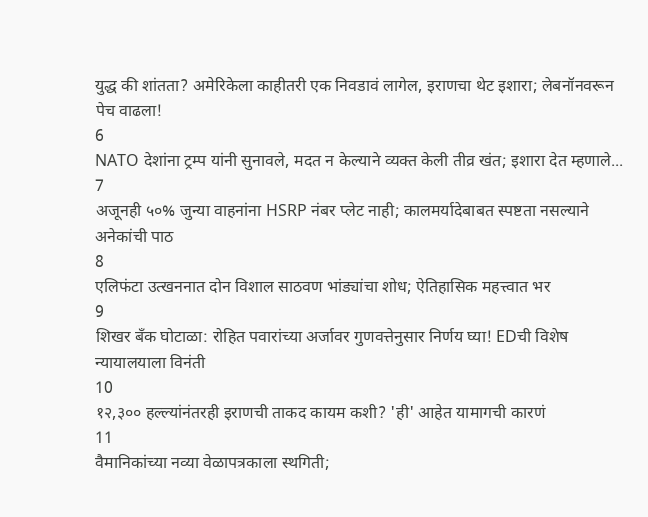युद्ध की शांतता? अमेरिकेला काहीतरी एक निवडावं लागेल, इराणचा थेट इशारा; लेबनॉनवरून पेच वाढला!
6
NATO देशांना ट्रम्प यांनी सुनावले, मदत न केल्याने व्यक्त केली तीव्र खंत; इशारा देत म्हणाले...
7
अजूनही ५०% जुन्या वाहनांना HSRP नंबर प्लेट नाही; कालमर्यादेबाबत स्पष्टता नसल्याने अनेकांची पाठ
8
एलिफंटा उत्खननात दोन विशाल साठवण भांड्यांचा शोध; ऐतिहासिक महत्त्वात भर
9
शिखर बँक घोटाळा: रोहित पवारांच्या अर्जावर गुणवत्तेनुसार निर्णय घ्या! EDची विशेष न्यायालयाला विनंती
10
१२,३०० हल्ल्यांनंतरही इराणची ताकद कायम कशी? 'ही' आहेत यामागची कारणं
11
वैमानिकांच्या नव्या वेळापत्रकाला स्थगिती;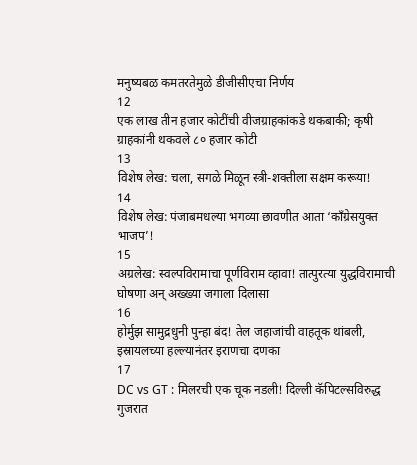मनुष्यबळ कमतरतेमुळे डीजीसीएचा निर्णय
12
एक लाख तीन हजार कोटींची वीजग्राहकांकडे थकबाकी; कृषी ग्राहकांनी थकवले ८० हजार कोटी
13
विशेष लेख: चला, सगळे मिळून स्त्री-शक्तीला सक्षम करूया!
14
विशेष लेख: पंजाबमधल्या भगव्या छावणीत आता ‘काँग्रेसयुक्त भाजप’!
15
अग्रलेख: स्वल्पविरामाचा पूर्णविराम व्हावा! तात्पुरत्या युद्धविरामाची घोषणा अन् अख्ख्या जगाला दिलासा
16
होर्मुझ सामुद्रधुनी पुन्हा बंद! तेल जहाजांची वाहतूक थांबली, इस्रायलच्या हल्ल्यानंतर इराणचा दणका
17
DC vs GT : मिलरची एक चूक नडली! दिल्ली कॅपिटल्सविरुद्ध गुजरात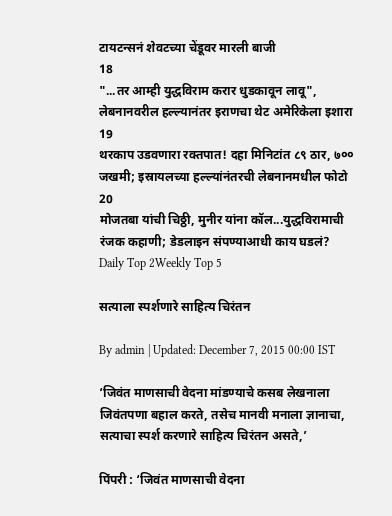टायटन्सनं शेवटच्या चेंडूवर मारली बाजी
18
"...तर आम्ही युद्धविराम करार धुडकावून लावू", लेबनानवरील हल्ल्यानंतर इराणचा थेट अमेरिकेला इशारा
19
थरकाप उडवणारा रक्तपात! दहा मिनिटांत ८९ ठार, ७०० जखमी; इस्रायलच्या हल्ल्यांनंतरची लेबनानमधील फोटो
20
मोजतबा यांची चिठ्ठी, मुनीर यांना कॉल...युद्धविरामाची रंजक कहाणी; डेडलाइन संपण्याआधी काय घडलं?
Daily Top 2Weekly Top 5

सत्याला स्पर्शणारे साहित्य चिरंतन

By admin | Updated: December 7, 2015 00:00 IST

‘जिवंत माणसाची वेदना मांडण्याचे कसब लेखनाला जिवंतपणा बहाल करते, तसेच मानवी मनाला ज्ञानाचा, सत्याचा स्पर्श करणारे साहित्य चिरंतन असते,’

पिंपरी : ‘जिवंत माणसाची वेदना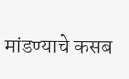मांडण्याचे कसब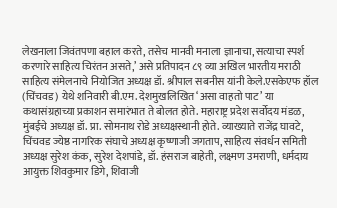लेखनाला जिवंतपणा बहाल करते, तसेच मानवी मनाला ज्ञानाचा, सत्याचा स्पर्श करणारे साहित्य चिरंतन असते,’ असे प्रतिपादन ८९ व्या अखिल भारतीय मराठी साहित्य संमेलनाचे नियोजित अध्यक्ष डॉ. श्रीपाल सबनीस यांनी केले.एसकेएफ हॉल (चिंचवड) येथे शनिवारी बी.एम. देशमुखलिखित ‘असा वाहतो पाट’ या कथासंग्रहाच्या प्रकाशन समारंभात ते बोलत होते. महाराष्ट्र प्रदेश सर्वोदय मंडळ, मुंबईचे अध्यक्ष डॉ. प्रा. सोमनाथ रोडे अध्यक्षस्थानी होते. व्याख्याते राजेंद्र घावटे, चिंचवड ज्येष्ठ नागरिक संघाचे अध्यक्ष कृष्णाजी जगताप, साहित्य संवर्धन समिती अध्यक्ष सुरेश कंक, सुरेश देशपांडे, डॉ. हंसराज बाहेती, लक्ष्मण उमराणी, धर्मदाय आयुक्त शिवकुमार डिगे, शिवाजी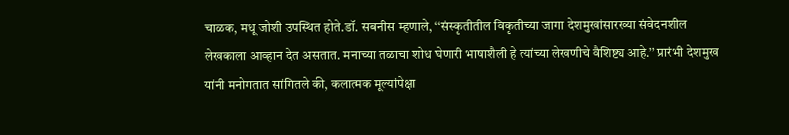चाळक, मधू जोशी उपस्थित होते.डॉ. सबनीस म्हणाले, ‘‘संस्कृतीतील विकृतीच्या जागा देशमुखांसारख्या संवेदनशील लेखकाला आव्हान देत असतात. मनाच्या तळाचा शोध घेणारी भाषाशैली हे त्यांच्या लेखणीचे वैशिष्ट्य आहे.’’ प्रारंभी देशमुख यांनी मनोगतात सांगितले की, कलात्मक मूल्यांपेक्षा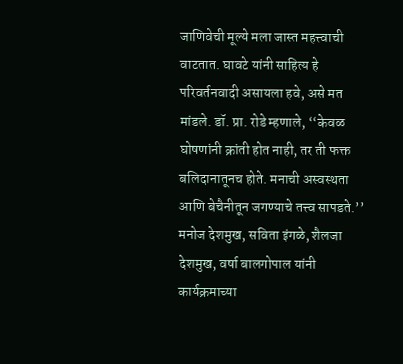जाणिवेची मूल्ये मला जास्त महत्त्वाची वाटतात. घावटे यांनी साहित्य हे परिवर्तनवादी असायला हवे, असे मत मांडले. डॉ. प्रा. रोडे म्हणाले, ‘‘केवळ घोषणांनी क्रांती होत नाही, तर ती फक्त बलिदानातूनच होते. मनाची अस्वस्थता आणि बेचैनीतून जगण्याचे तत्त्व सापडते.’’ मनोज देशमुख, सविता इंगळे, शैलजा देशमुख, वर्षा बालगोपाल यांनी कार्यक्रमाच्या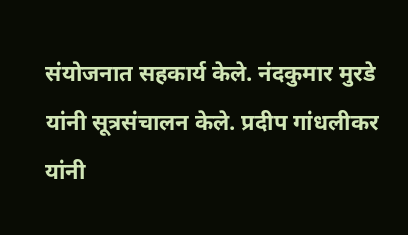संयोजनात सहकार्य केले. नंदकुमार मुरडे यांनी सूत्रसंचालन केले. प्रदीप गांधलीकर यांनी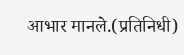आभार मानले.(प्रतिनिधी)